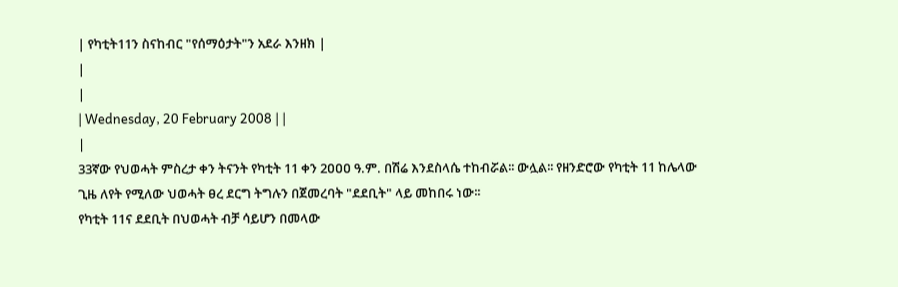| የካቲት11ን ስናከብር "የሰማዕታት"ን አደራ እንዘክ |
|
|
| Wednesday, 20 February 2008 | |
|
33ኛው የህወሓት ምስረታ ቀን ትናንት የካቲት 11 ቀን 2ዐዐዐ ዓ.ም. በሽሬ እንደስላሴ ተከብሯል፡፡ ውሏል፡፡ የዘንድሮው የካቲት 11 ከሌላው ጊዜ ለየት የሚለው ህወሓት ፀረ ደርግ ትግሉን በጀመረባት "ደደቢት" ላይ መከበሩ ነው፡፡
የካቲት 11ና ደደቢት በህወሓት ብቻ ሳይሆን በመላው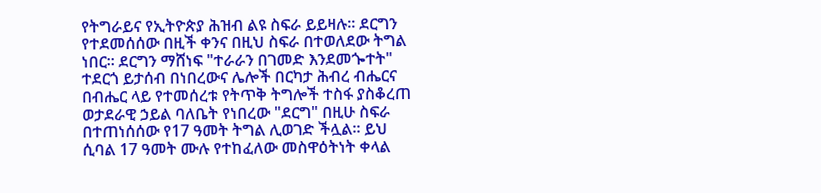የትግራይና የኢትዮጵያ ሕዝብ ልዩ ስፍራ ይይዛሉ፡፡ ደርግን የተደመሰሰው በዚች ቀንና በዚህ ስፍራ በተወለደው ትግል ነበር፡፡ ደርግን ማሸነፍ "ተራራን በገመድ እንደመጐተት" ተደርጎ ይታሰብ በነበረውና ሌሎች በርካታ ሕብረ ብሔርና በብሔር ላይ የተመሰረቱ የትጥቅ ትግሎች ተስፋ ያስቆረጠ ወታደራዊ ኃይል ባለቤት የነበረው "ደርግ" በዚሁ ስፍራ በተጠነሰሰው የ17 ዓመት ትግል ሊወገድ ችሏል፡፡ ይህ ሲባል 17 ዓመት ሙሉ የተከፈለው መስዋዕትነት ቀላል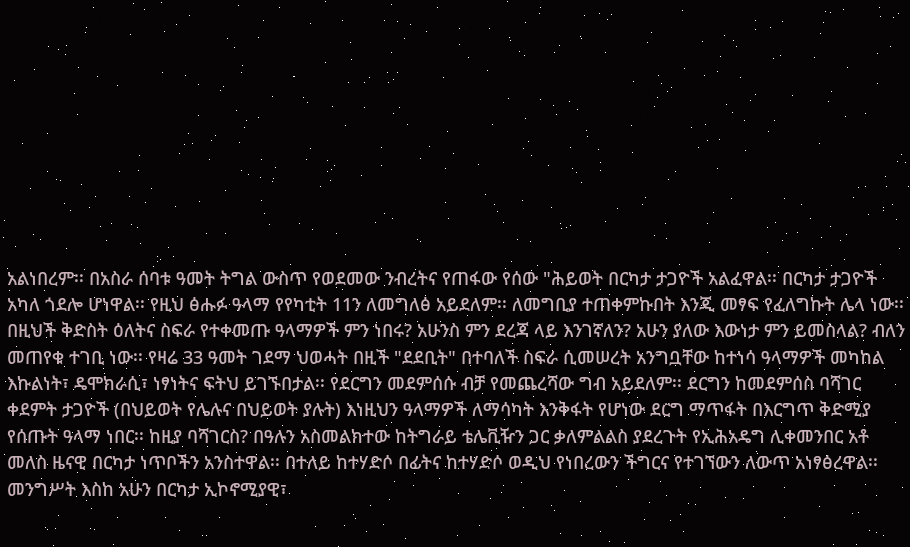አልነበረም፡፡ በአስራ ሰባቱ ዓመት ትግል ውስጥ የወደመው ንብረትና የጠፋው የሰው "ሕይወት በርካታ ታጋዮች አልፈዋል፡፡ በርካታ ታጋዮች አካለ ጎደሎ ሆነዋል፡፡ የዚህ ፅሑፉ ዓላማ የየካቲት 11ን ለመግለፅ አይደለም፡፡ ለመግቢያ ተጠቀምኩበት እንጂ መፃፍ የፈለግኩት ሌላ ነው፡፡ በዚህች ቅድስት ዕለትና ስፍራ የተቀመጡ ዓላማዎች ምን ነበሩ? አሁንስ ምን ደረጃ ላይ እንገኛለን? አሁን ያለው እውነታ ምን ይመስላል? ብለን መጠየቁ ተገቢ ነው፡፡ የዛሬ 33 ዓመት ገደማ ህወሓት በዚች "ደደቢት" በተባለች ስፍራ ሲመሠረት አንግቧቸው ከተነሳ ዓላማዎች መካከል እኩልነት፣ ዴሞክራሲ፣ ነፃነትና ፍትህ ይገኙበታል፡፡ የደርግን መደምሰሱ ብቻ የመጨረሻው ግብ አይደለም፡፡ ደርግን ከመደምሰስ ባሻገር ቀደምት ታጋዮች (በህይወት የሌሉና በህይወት ያሉት) እነዚህን ዓላማዎች ለማሳካት እንቅፋት የሆነው ደርግ ማጥፋት በእርግጥ ቅድሚያ የሰጡት ዓላማ ነበር፡፡ ከዚያ ባሻገርስ? በዓሉን አስመልክተው ከትግራይ ቴሌቪዥን ጋር ቃለምልልስ ያደረጉት የኢሕአዴግ ሊቀመንበር አቶ መለስ ዜናዊ በርካታ ነጥቦችን አንስተዋል፡፡ በተለይ ከተሃድሶ በፊትና ከተሃድሶ ወዲህ የነበረውን ችግርና የተገኘውን ለውጥ አነፃፅረዋል፡፡ መንግሥት እስከ አሁን በርካታ ኢኮኖሚያዊ፣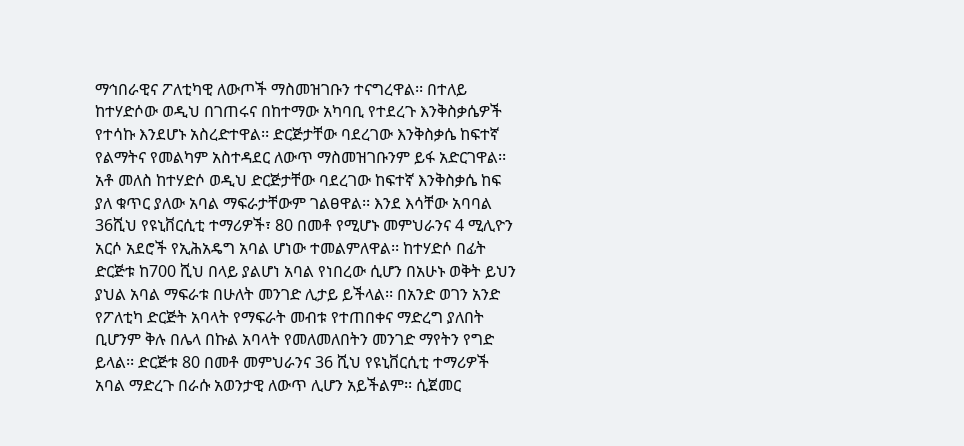ማኅበራዊና ፖለቲካዊ ለውጦች ማስመዝገቡን ተናግረዋል፡፡ በተለይ ከተሃድሶው ወዲህ በገጠሩና በከተማው አካባቢ የተደረጉ እንቅስቃሴዎች የተሳኩ እንደሆኑ አስረድተዋል፡፡ ድርጅታቸው ባደረገው እንቅስቃሴ ከፍተኛ የልማትና የመልካም አስተዳደር ለውጥ ማስመዝገቡንም ይፋ አድርገዋል፡፡ አቶ መለስ ከተሃድሶ ወዲህ ድርጅታቸው ባደረገው ከፍተኛ እንቅስቃሴ ከፍ ያለ ቁጥር ያለው አባል ማፍራታቸውም ገልፀዋል፡፡ እንደ እሳቸው አባባል 36ሺህ የዩኒቨርሲቲ ተማሪዎች፣ 80 በመቶ የሚሆኑ መምህራንና 4 ሚሊዮን አርሶ አደሮች የኢሕአዴግ አባል ሆነው ተመልምለዋል፡፡ ከተሃድሶ በፊት ድርጅቱ ከ700 ሺህ በላይ ያልሆነ አባል የነበረው ሲሆን በአሁኑ ወቅት ይህን ያህል አባል ማፍራቱ በሁለት መንገድ ሊታይ ይችላል፡፡ በአንድ ወገን አንድ የፖለቲካ ድርጅት አባላት የማፍራት መብቱ የተጠበቀና ማድረግ ያለበት ቢሆንም ቅሉ በሌላ በኩል አባላት የመለመለበትን መንገድ ማየትን የግድ ይላል፡፡ ድርጅቱ 80 በመቶ መምህራንና 36 ሺህ የዩኒቨርሲቲ ተማሪዎች አባል ማድረጉ በራሱ አወንታዊ ለውጥ ሊሆን አይችልም፡፡ ሲጀመር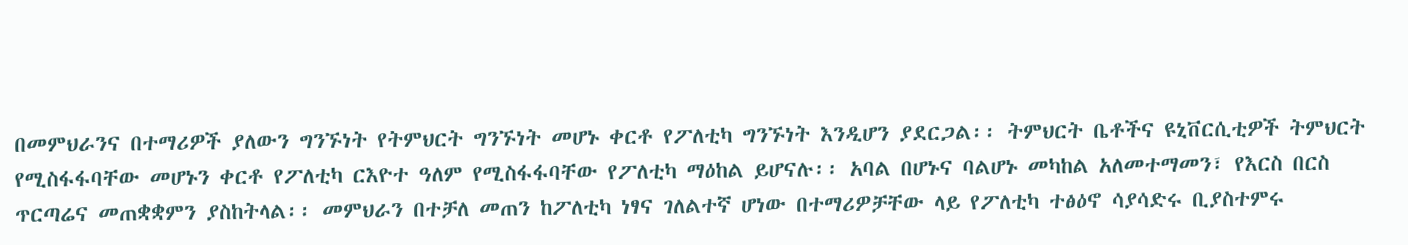በመምህራንና በተማሪዎች ያለውን ግንኙነት የትምህርት ግንኙነት መሆኑ ቀርቶ የፖለቲካ ግንኙነት እንዲሆን ያደርጋል፡፡ ትምህርት ቤቶችና ዩኒቨርሲቲዎች ትምህርት የሚስፋፋባቸው መሆኑን ቀርቶ የፖለቲካ ርእዮተ ዓለም የሚስፋፋባቸው የፖለቲካ ማዕከል ይሆናሉ፡፡ አባል በሆኑና ባልሆኑ መካከል አለመተማመን፣ የእርስ በርስ ጥርጣሬና መጠቋቋምን ያስከትላል፡፡ መምህራን በተቻለ መጠን ከፖለቲካ ነፃና ገለልተኛ ሆነው በተማሪዎቻቸው ላይ የፖለቲካ ተፅዕኖ ሳያሳድሩ ቢያስተምሩ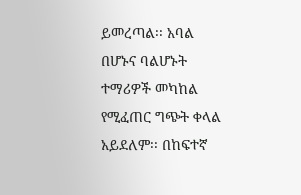ይመረጣል፡፡ አባል በሆኑና ባልሆኑት ተማሪዎች መካከል የሚፈጠር ግጭት ቀላል አይደለም፡፡ በከፍተኛ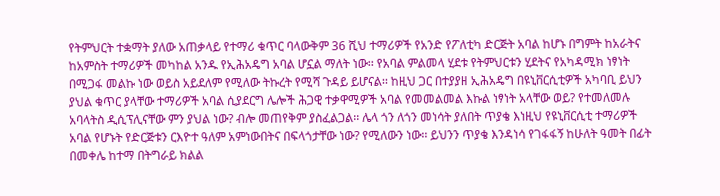የትምህርት ተቋማት ያለው አጠቃላይ የተማሪ ቁጥር ባላውቅም 36 ሺህ ተማሪዎች የአንድ የፖለቲካ ድርጅት አባል ከሆኑ በግምት ከአራትና ከአምስት ተማሪዎች መካከል አንዱ የኢሕአዴግ አባል ሆኗል ማለት ነው፡፡ የአባል ምልመላ ሂደቱ የትምህርቱን ሂደትና የአካዳሚክ ነፃነት በሚጋፋ መልኩ ነው ወይስ አይደለም የሚለው ትኩረት የሚሻ ጉዳይ ይሆናል፡፡ ከዚህ ጋር በተያያዘ ኢሕአዴግ በዩኒቨርሲቲዎች አካባቢ ይህን ያህል ቁጥር ያላቸው ተማሪዎች አባል ሲያደርግ ሌሎች ሕጋዊ ተቃዋሚዎች አባል የመመልመል እኩል ነፃነት አላቸው ወይ? የተመለመሉ አባላትስ ዲሲፕሊናቸው ምን ያህል ነው? ብሎ መጠየቅም ያስፈልጋል፡፡ ሌላ ጎን ለጎን መነሳት ያለበት ጥያቄ እነዚህ የዩኒቨርሲቲ ተማሪዎች አባል የሆኑት የድርጅቱን ርእዮተ ዓለም አምነውበትና በፍላጎታቸው ነው? የሚለውን ነው፡፡ ይህንን ጥያቄ እንዳነሳ የገፋፋኝ ከሁለት ዓመት በፊት በመቀሌ ከተማ በትግራይ ክልል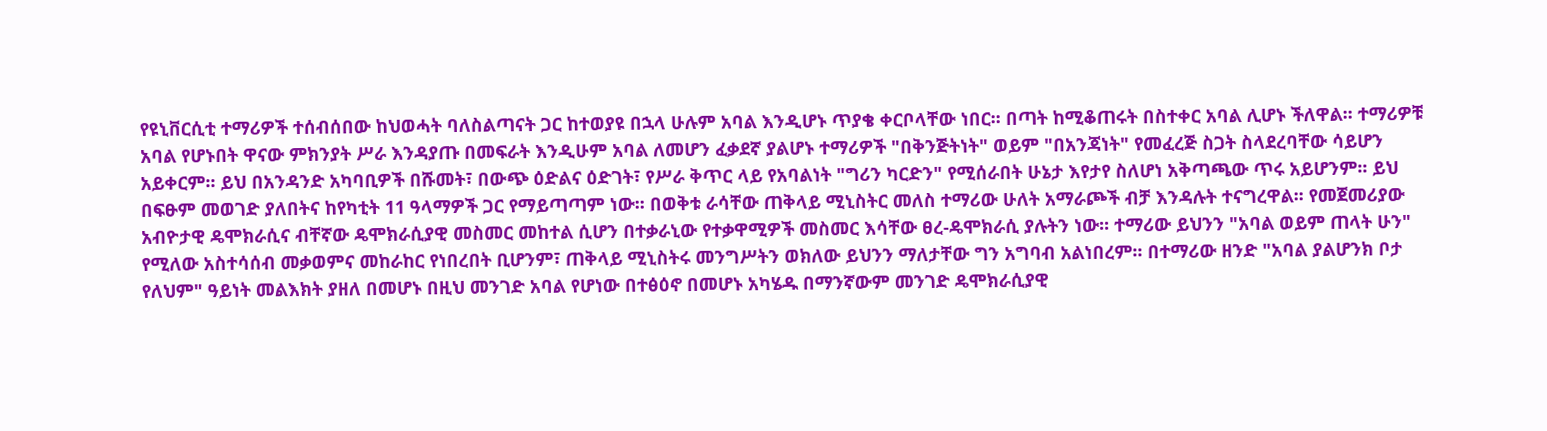የዩኒቨርሲቲ ተማሪዎች ተሰብሰበው ከህወሓት ባለስልጣናት ጋር ከተወያዩ በኋላ ሁሉም አባል እንዲሆኑ ጥያቄ ቀርቦላቸው ነበር፡፡ በጣት ከሚቆጠሩት በስተቀር አባል ሊሆኑ ችለዋል፡፡ ተማሪዎቹ አባል የሆኑበት ዋናው ምክንያት ሥራ እንዳያጡ በመፍራት እንዲሁም አባል ለመሆን ፈቃደኛ ያልሆኑ ተማሪዎች "በቅንጅትነት" ወይም "በአንጃነት" የመፈረጅ ስጋት ስላደረባቸው ሳይሆን አይቀርም፡፡ ይህ በአንዳንድ አካባቢዎች በሹመት፣ በውጭ ዕድልና ዕድገት፣ የሥራ ቅጥር ላይ የአባልነት "ግሪን ካርድን" የሚሰራበት ሁኔታ እየታየ ስለሆነ አቅጣጫው ጥሩ አይሆንም፡፡ ይህ በፍፁም መወገድ ያለበትና ከየካቲት 11 ዓላማዎች ጋር የማይጣጣም ነው፡፡ በወቅቱ ራሳቸው ጠቅላይ ሚኒስትር መለስ ተማሪው ሁለት አማራጮች ብቻ እንዳሉት ተናግረዋል፡፡ የመጀመሪያው አብዮታዊ ዴሞክራሲና ብቸኛው ዴሞክራሲያዊ መስመር መከተል ሲሆን በተቃራኒው የተቃዋሚዎች መስመር እሳቸው ፀረ-ዴሞክራሲ ያሉትን ነው፡፡ ተማሪው ይህንን "አባል ወይም ጠላት ሁን" የሚለው አስተሳሰብ መቃወምና መከራከር የነበረበት ቢሆንም፣ ጠቅላይ ሚኒስትሩ መንግሥትን ወክለው ይህንን ማለታቸው ግን አግባብ አልነበረም፡፡ በተማሪው ዘንድ "አባል ያልሆንክ ቦታ የለህም" ዓይነት መልእክት ያዘለ በመሆኑ በዚህ መንገድ አባል የሆነው በተፅዕኖ በመሆኑ አካሄዱ በማንኛውም መንገድ ዴሞክራሲያዊ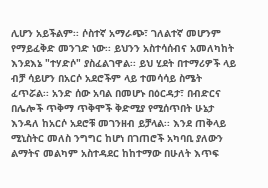ሊሆን አይችልም፡፡ ሶስተኛ አማራጭ፣ ገለልተኛ መሆንም የማይፈቅድ መንገድ ነው፡፡ ይህንን አስተሳሰብና አመለካከት እንደእኔ "ተሃድሶ" ያስፈልገዋል፡፡ ይህ ሂደት በተማሪዎች ላይ ብቻ ሳይሆን በአርሶ አደሮችም ላይ ተመሳሳይ ስሜት ፈጥሯል፡፡ አንድ ሰው አባል በመሆኑ በዕርዳታ፣ በብድርና በሌሎች ጥቅማ ጥቅሞች ቅድሚያ የሚሰጥበት ሁኔታ እንዳለ ከአርሶ አደሮቹ መገንዘብ ይቻላል፡፡ እንደ ጠቅላይ ሚኒስትር መለስ ንግግር ከሆነ በገጠሮች አካባቢ ያለውን ልማትና መልካም አስተዳደር ከከተማው በሁለት እጥፍ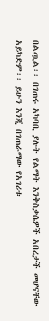በልጧል፡፡ በገጠሩ አካባቢ ያሉት የልማት እንቅስቃሴዎች አበረታች መሆናቸው አይካድም፡፡ ይሁን እንጂ በገጠራማው የአገሪቱ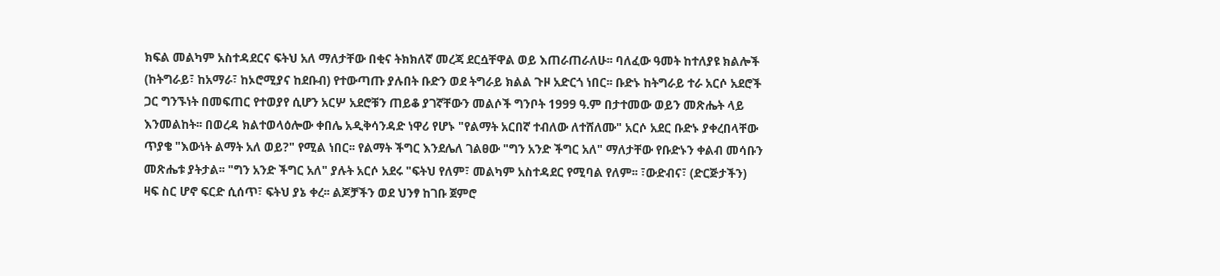ክፍል መልካም አስተዳደርና ፍትህ አለ ማለታቸው በቂና ትክክለኛ መረጃ ደርሷቸዋል ወይ እጠራጠራለሁ፡፡ ባለፈው ዓመት ከተለያዩ ክልሎች (ከትግራይ፣ ከአማራ፣ ከኦሮሚያና ከደቡብ) የተውጣጡ ያሉበት ቡድን ወደ ትግራይ ክልል ጉዞ አድርጎ ነበር፡፡ ቡድኑ ከትግራይ ተራ አርሶ አደሮች ጋር ግንኙነት በመፍጠር የተወያየ ሲሆን አርሦ አደሮቹን ጠይቆ ያገኛቸውን መልሶች ግንቦት 1999 ዓ.ም በታተመው ወይን መጽሔት ላይ እንመልከት፡፡ በወረዳ ክልተወላዕሎው ቀበሌ አዲቅሳንዳድ ነዋሪ የሆኑ "የልማት አርበኛ ተብለው ለተሸለሙ" አርሶ አደር ቡድኑ ያቀረበላቸው ጥያቄ "እውነት ልማት አለ ወይ?" የሚል ነበር፡፡ የልማት ችግር እንደሌለ ገልፀው "ግን አንድ ችግር አለ" ማለታቸው የቡድኑን ቀልብ መሳቡን መጽሔቱ ያትታል፡፡ "ግን አንድ ችግር አለ" ያሉት አርሶ አደሩ "ፍትህ የለም፣ መልካም አስተዳደር የሚባል የለም፡፡ ፣ውድብና፣ (ድርጅታችን) ዛፍ ስር ሆኖ ፍርድ ሲሰጥ፣ ፍትህ ያኔ ቀረ፡፡ ልጆቻችን ወደ ህንፃ ከገቡ ጀምሮ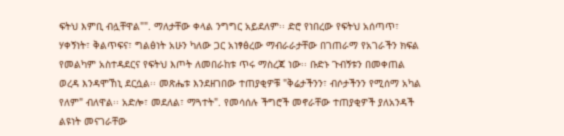ፍትህ እምቢ ብሏቸዋል"". ማለታቸው ቀላል ንግግር አይደለም፡፡ ድሮ የነበረው የፍትህ አሰጣጥ፣ ሃቀኝነት፣ ቅልጥፍና፣ ግልፅነት አሁን ካለው ጋር አነፃፅረው ማብራራታቸው በገጠራማ የአገራችን ክፍል የመልካም አስተዳደርና የፍትህ እጦት ለመበራከቱ ጥሩ ማስረጃ ነው፡፡ ቡድኑ ጉብኝቱን በመቀጠል ወረዳ እንዳሞኸኒ ደርሷል፡፡ መጽሔቱ እንደዘገበው ተጠያቂዎቹ "ቅሬታችንን፣ ብሶታችንን የሚሰማ አካል የለም" ብለዋል፡፡ አድሎ፣ መደለል፣ ማጓተት". የመሳሰሉ ችግሮች መኖራቸው ተጠያቂዎች ያለአንዳች ልዩነት መናገራቸው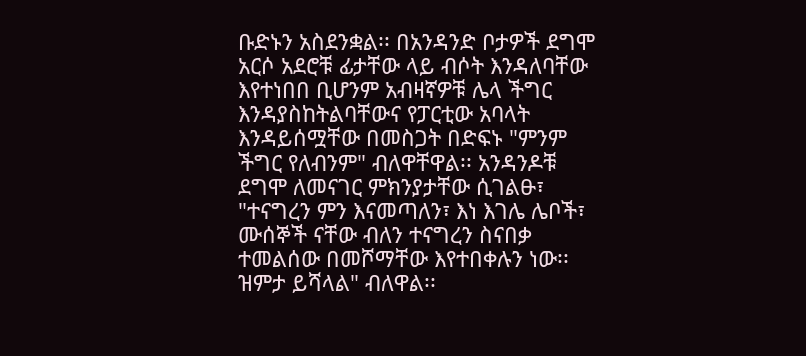ቡድኑን አስደንቋል፡፡ በአንዳንድ ቦታዎች ደግሞ አርሶ አደሮቹ ፊታቸው ላይ ብሶት እንዳለባቸው እየተነበበ ቢሆንም አብዛኛዎቹ ሌላ ችግር እንዳያስከትልባቸውና የፓርቲው አባላት እንዳይሰሟቸው በመስጋት በድፍኑ "ምንም ችግር የለብንም" ብለዋቸዋል፡፡ አንዳንዶቹ ደግሞ ለመናገር ምክንያታቸው ሲገልፁ፣ "ተናግረን ምን እናመጣለን፣ እነ እገሌ ሌቦች፣ ሙሰኞች ናቸው ብለን ተናግረን ስናበቃ ተመልሰው በመሾማቸው እየተበቀሉን ነው፡፡ ዝምታ ይሻላል" ብለዋል፡፡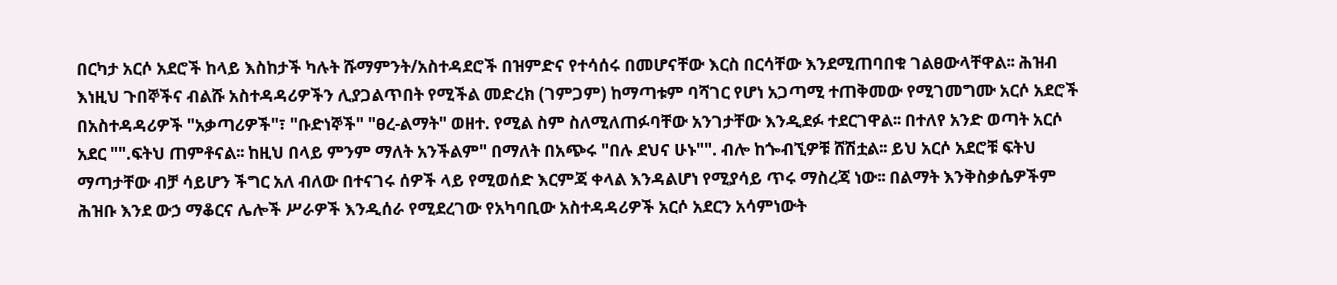በርካታ አርሶ አደሮች ከላይ እስከታች ካሉት ሹማምንት/አስተዳደሮች በዝምድና የተሳሰሩ በመሆናቸው እርስ በርሳቸው እንደሚጠባበቁ ገልፀውላቸዋል፡፡ ሕዝብ እነዚህ ጉበኞችና ብልሹ አስተዳዳሪዎችን ሊያጋልጥበት የሚችል መድረክ (ገምጋም) ከማጣቱም ባሻገር የሆነ አጋጣሚ ተጠቅመው የሚገመግሙ አርሶ አደሮች በአስተዳዳሪዎች "አቃጣሪዎች"፣ "ቡድነኞች" "ፀረ-ልማት" ወዘተ. የሚል ስም ስለሚለጠፉባቸው አንገታቸው እንዲደፉ ተደርገዋል፡፡ በተለየ አንድ ወጣት አርሶ አደር "".ፍትህ ጠምቶናል፡፡ ከዚህ በላይ ምንም ማለት አንችልም" በማለት በአጭሩ "በሉ ደህና ሁኑ"". ብሎ ከጐብኚዎቹ ሸሽቷል፡፡ ይህ አርሶ አደሮቹ ፍትህ ማጣታቸው ብቻ ሳይሆን ችግር አለ ብለው በተናገሩ ሰዎች ላይ የሚወሰድ እርምጃ ቀላል እንዳልሆነ የሚያሳይ ጥሩ ማስረጃ ነው፡፡ በልማት እንቅስቃሴዎችም ሕዝቡ እንደ ውኃ ማቆርና ሌሎች ሥራዎች እንዲሰራ የሚደረገው የአካባቢው አስተዳዳሪዎች አርሶ አደርን አሳምነውት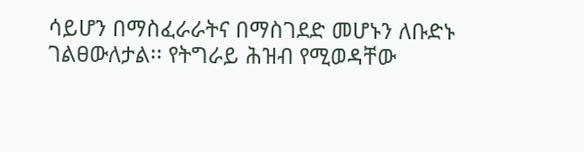ሳይሆን በማስፈራራትና በማስገደድ መሆኑን ለቡድኑ ገልፀውለታል፡፡ የትግራይ ሕዝብ የሚወዳቸው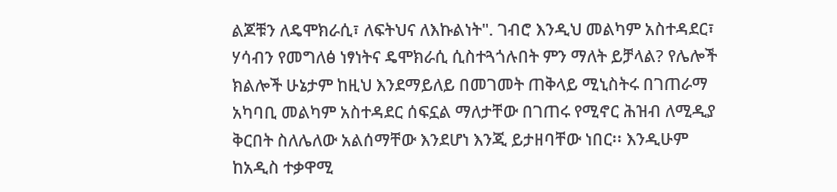ልጆቹን ለዴሞክራሲ፣ ለፍትህና ለእኩልነት". ገብሮ እንዲህ መልካም አስተዳደር፣ ሃሳብን የመግለፅ ነፃነትና ዴሞክራሲ ሲስተጓጎሉበት ምን ማለት ይቻላል? የሌሎች ክልሎች ሁኔታም ከዚህ እንደማይለይ በመገመት ጠቅላይ ሚኒስትሩ በገጠራማ አካባቢ መልካም አስተዳደር ሰፍኗል ማለታቸው በገጠሩ የሚኖር ሕዝብ ለሚዲያ ቅርበት ስለሌለው አልሰማቸው እንደሆነ እንጂ ይታዘባቸው ነበር፡፡ እንዲሁም ከአዲስ ተቃዋሚ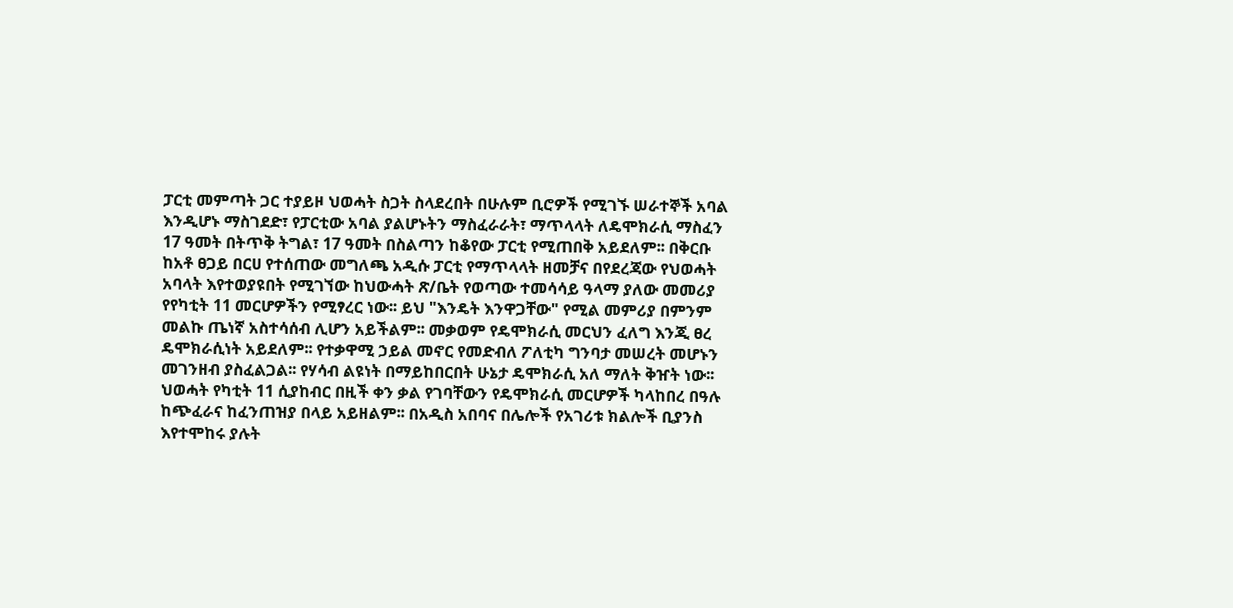ፓርቲ መምጣት ጋር ተያይዞ ህወሓት ስጋት ስላደረበት በሁሉም ቢሮዎች የሚገኙ ሠራተኞች አባል እንዲሆኑ ማስገደድ፣ የፓርቲው አባል ያልሆኑትን ማስፈራራት፣ ማጥላላት ለዴሞክራሲ ማስፈን 17 ዓመት በትጥቅ ትግል፣ 17 ዓመት በስልጣን ከቆየው ፓርቲ የሚጠበቅ አይደለም፡፡ በቅርቡ ከአቶ ፀጋይ በርሀ የተሰጠው መግለጫ አዲሱ ፓርቲ የማጥላላት ዘመቻና በየደረጃው የህወሓት አባላት እየተወያዩበት የሚገኘው ከህውሓት ጽ/ቤት የወጣው ተመሳሳይ ዓላማ ያለው መመሪያ የየካቲት 11 መርሆዎችን የሚፃረር ነው፡፡ ይህ "እንዴት እንዋጋቸው" የሚል መምሪያ በምንም መልኩ ጤነኛ አስተሳሰብ ሊሆን አይችልም፡፡ መቃወም የዴሞክራሲ መርህን ፈለግ እንጂ ፀረ ዴሞክራሲነት አይደለም፡፡ የተቃዋሚ ኃይል መኖር የመድብለ ፖለቲካ ግንባታ መሠረት መሆኑን መገንዘብ ያስፈልጋል፡፡ የሃሳብ ልዩነት በማይከበርበት ሁኔታ ዴሞክራሲ አለ ማለት ቅዠት ነው፡፡ ህወሓት የካቲት 11 ሲያከብር በዚች ቀን ቃል የገባቸውን የዴሞክራሲ መርሆዎች ካላከበረ በዓሉ ከጭፈራና ከፈንጠዝያ በላይ አይዘልም፡፡ በአዲስ አበባና በሌሎች የአገሪቱ ክልሎች ቢያንስ እየተሞከሩ ያሉት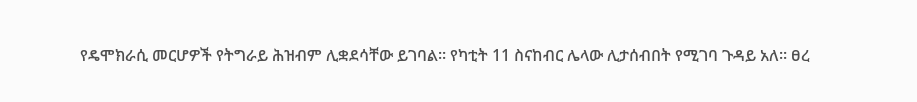የዴሞክራሲ መርሆዎች የትግራይ ሕዝብም ሊቋደሳቸው ይገባል፡፡ የካቲት 11 ስናከብር ሌላው ሊታሰብበት የሚገባ ጉዳይ አለ፡፡ ፀረ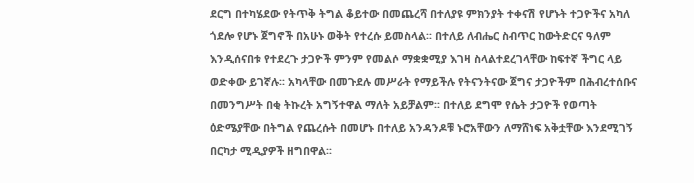ደርግ በተካሄደው የትጥቅ ትግል ቆይተው በመጨረሻ በተለያዩ ምክንያት ተቀናሽ የሆኑት ተጋዮችና አካለ ጎደሎ የሆኑ ጀግኖች በአሁኑ ወቅት የተረሱ ይመስላል፡፡ በተለይ ለብሔር ስብጥር ከውትድርና ዓለም እንዲሰናበቱ የተደረጉ ታጋዮች ምንም የመልሶ ማቋቋሚያ እገዛ ስላልተደረገላቸው ከፍተኛ ችግር ላይ ወድቀው ይገኛሉ፡፡ አካላቸው በመጉደሉ መሥራት የማይችሉ የትናንትናው ጀግና ታጋዮችም በሕብረተሰቡና በመንግሥት በቂ ትኩረት አግኝተዋል ማለት አይቻልም፡፡ በተለይ ደግሞ የሴት ታጋዮች የወጣት ዕድሜያቸው በትግል የጨረሱት በመሆኑ በተለይ አንዳንዶቹ ኑሮአቸውን ለማሸነፍ አቅቷቸው እንደሚገኝ በርካታ ሚዲያዎች ዘግበዋል፡፡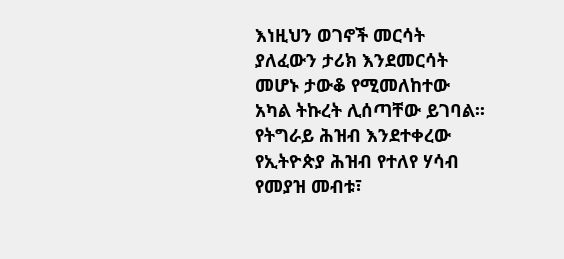እነዚህን ወገኖች መርሳት ያለፈውን ታሪክ እንደመርሳት መሆኑ ታውቆ የሚመለከተው አካል ትኩረት ሊሰጣቸው ይገባል፡፡ የትግራይ ሕዝብ እንደተቀረው የኢትዮጵያ ሕዝብ የተለየ ሃሳብ የመያዝ መብቱ፣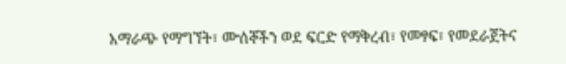አማራጭ የማግኘት፣ ሙሰኞችን ወደ ፍርድ የማቅረብ፣ የመፃፍ፣ የመደራጀትና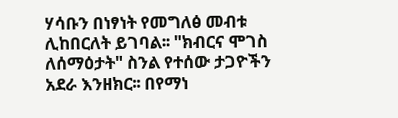ሃሳቡን በነፃነት የመግለፅ መብቱ ሊከበርለት ይገባል፡፡ "ክብርና ሞገስ ለሰማዕታት" ስንል የተሰው ታጋዮችን አደራ እንዘክር፡፡ በየማነ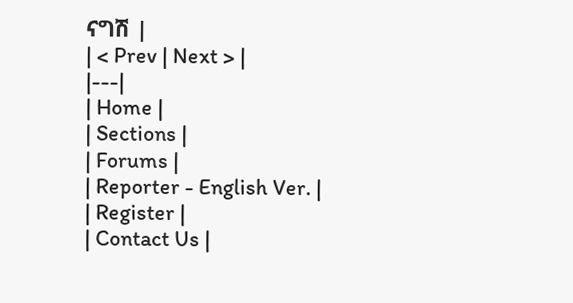ናግሽ |
| < Prev | Next > |
|---|
| Home |
| Sections |
| Forums |
| Reporter - English Ver. |
| Register |
| Contact Us |